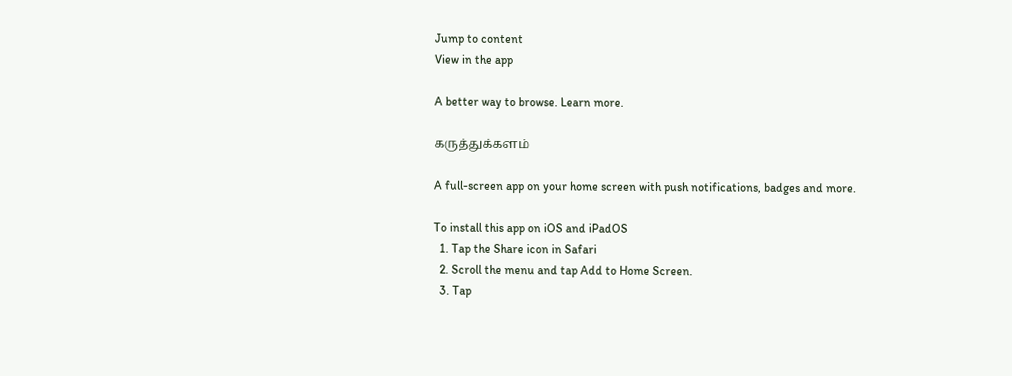Jump to content
View in the app

A better way to browse. Learn more.

கருத்துக்களம்

A full-screen app on your home screen with push notifications, badges and more.

To install this app on iOS and iPadOS
  1. Tap the Share icon in Safari
  2. Scroll the menu and tap Add to Home Screen.
  3. Tap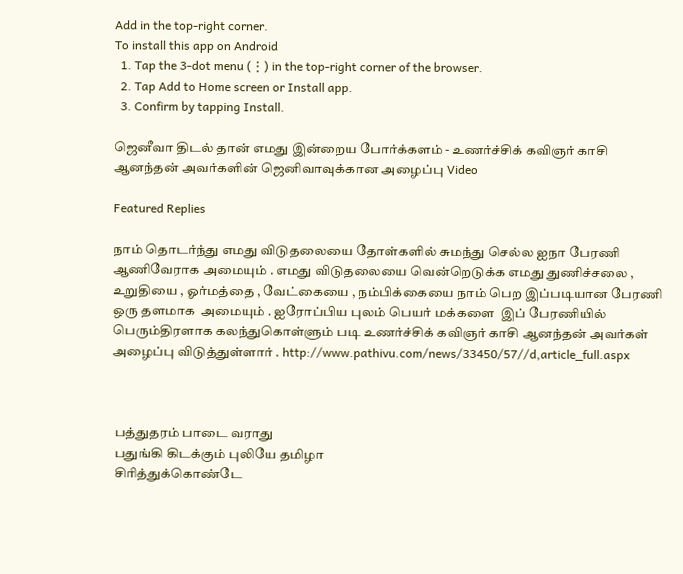Add in the top-right corner.
To install this app on Android
  1. Tap the 3-dot menu (⋮) in the top-right corner of the browser.
  2. Tap Add to Home screen or Install app.
  3. Confirm by tapping Install.

ஜெனீவா திடல் தான் எமது இன்றைய போர்க்களம் - உணர்ச்சிக் கவிஞர் காசி ஆனந்தன் அவர்களின் ஜெனிவாவுக்கான அழைப்பு Video

Featured Replies

நாம் தொடர்ந்து எமது விடுதலையை தோள்களில் சுமந்து செல்ல ஐநா பேரணி ஆணிவேராக அமையும் . எமது விடுதலையை வென்றெடுக்க எமது துணிச்சலை , உறுதியை , ஓர்மத்தை , வேட்கையை , நம்பிக்கையை நாம் பெற இப்படியான பேரணி ஒரு தளமாக  அமையும் . ஐரோப்பிய புலம் பெயர் மக்களை  இப் பேரணியில் பெரும்திரளாக கலந்துகொள்ளும் படி உணர்ச்சிக் கவிஞர் காசி ஆனந்தன் அவர்கள் அழைப்பு விடுத்துள்ளார் . http://www.pathivu.com/news/33450/57//d,article_full.aspx



 பத்துதரம் பாடை வராது
 பதுங்கி கிடக்கும் புலியே தமிழா
 சிரித்துக்கொண்டே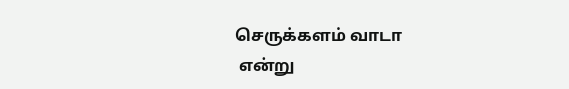செருக்களம் வாடா
 என்று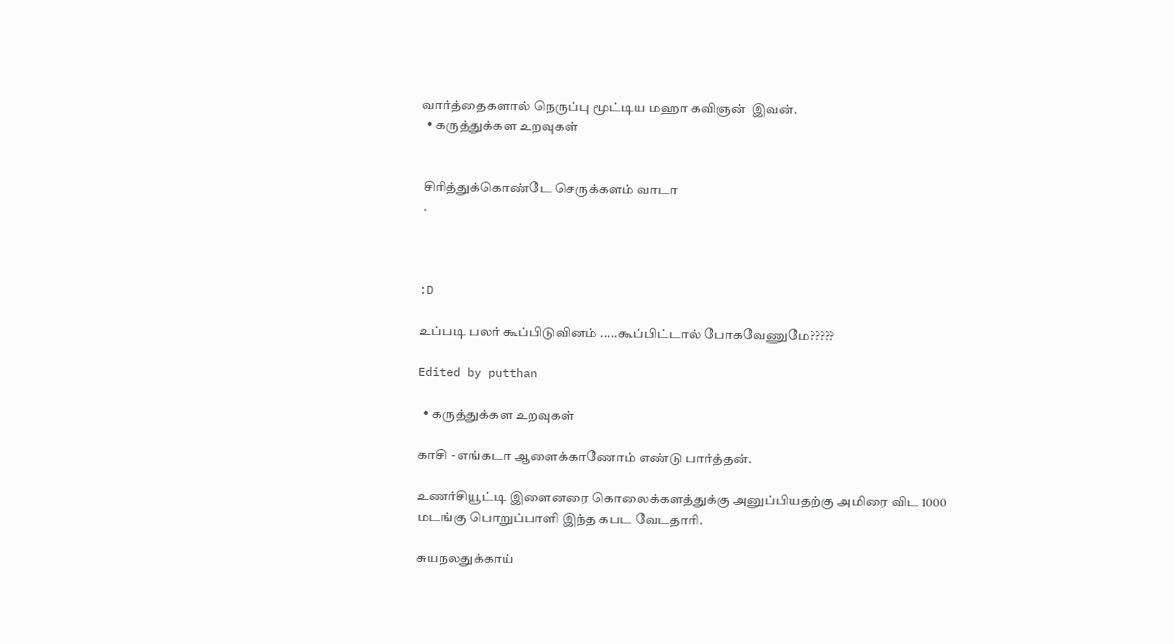வார்த்தைகளால் நெருப்பு மூட்டிய மஹா கவிஞன்  இவன்.
  • கருத்துக்கள உறவுகள்


 சிரித்துக்கொண்டே செருக்களம் வாடா
 .



:D

உப்படி பலர் கூப்பிடுவினம் .....கூப்பிட்டால் போகவேணுமே?????

Edited by putthan

  • கருத்துக்கள உறவுகள்

காசி - எங்கடா ஆளைக்காணோம் எண்டு பார்த்தன்.

உணர்சியூட்டி இளைனரை கொலைக்களத்துக்கு அனுப்பியதற்கு அமிரை விட 1000 மடங்கு பொறுப்பாளி இந்த கபட வேடதாரி.

சுயநலதுக்காய்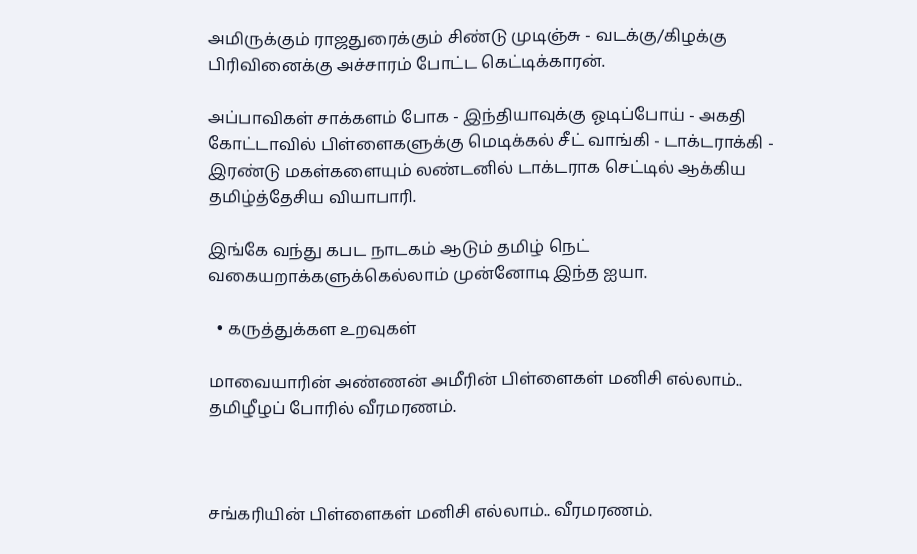அமிருக்கும் ராஜதுரைக்கும் சிண்டு முடிஞ்சு - வடக்கு/கிழக்கு பிரிவினைக்கு அச்சாரம் போட்ட கெட்டிக்காரன்.

அப்பாவிகள் சாக்களம் போக - இந்தியாவுக்கு ஓடிப்போய் - அகதி கோட்டாவில் பிள்ளைகளுக்கு மெடிக்கல் சீட் வாங்கி - டாக்டராக்கி - இரண்டு மகள்களையும் லண்டனில் டாக்டராக செட்டில் ஆக்கிய தமிழ்த்தேசிய வியாபாரி.

இங்கே வந்து கபட நாடகம் ஆடும் தமிழ் நெட் வகையறாக்களுக்கெல்லாம் முன்னோடி இந்த ஐயா.

  • கருத்துக்கள உறவுகள்

மாவையாரின் அண்ணன் அமீரின் பிள்ளைகள் மனிசி எல்லாம்.. தமிழீழப் போரில் வீரமரணம்.



சங்கரியின் பிள்ளைகள் மனிசி எல்லாம்.. வீரமரணம்.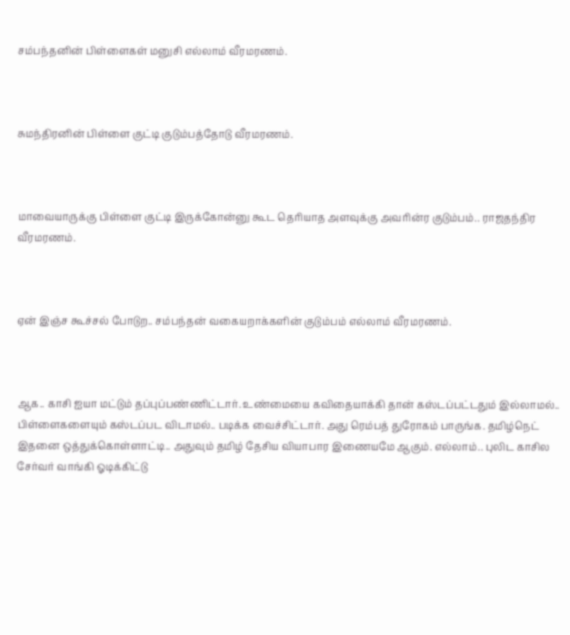சம்பந்தனின் பிள்ளைகள் மனுசி எல்லாம் வீரமரணம்.



சுமந்திரனின் பிள்ளை குட்டி குடும்பத்தோடு வீரமரணம்.



மாவையாருக்கு பிள்ளை குட்டி இருக்கோன்னு கூட தெரியாத அளவுக்கு அவரின்ர குடும்பம்.. ராஜதந்திர வீரமரணம்.



ஏன் இஞ்ச கூச்சல் போடுற.. சம்பந்தன் வகையறாக்களின் குடும்பம் எல்லாம் வீரமரணம்.



ஆக.. காசி ஐயா மட்டும் தப்புப்பண்ணிட்டார். உண்மையை கவிதையாக்கி தான் கஸ்டப்பட்டதும் இல்லாமல்.. பிள்ளைகளையும் கஸ்டப்பட விடாமல்.. படிக்க வைச்சிட்டார். அது ரெம்பத் துரோகம் பாருங்க. தமிழ்நெட் இதனை ஒத்துக்கொள்ளாட்டி.. அதுவும் தமிழ் தேசிய வியாபார இணையமே ஆகும். எல்லாம்.. புலிட காசில சேர்வர் வாங்கி ஓடிக்கிட்டு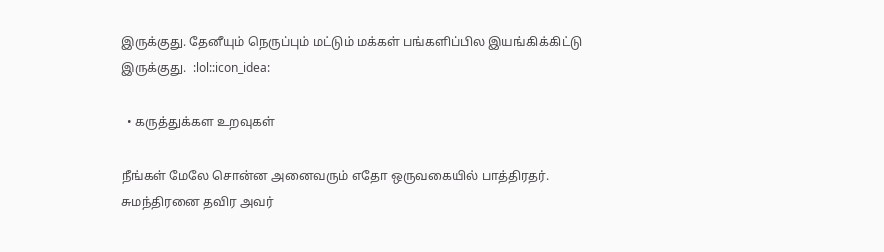இருக்குது. தேனீயும் நெருப்பும் மட்டும் மக்கள் பங்களிப்பில இயங்கிக்கிட்டு இருக்குது.  :lol::icon_idea:

  • கருத்துக்கள உறவுகள்

நீங்கள் மேலே சொன்ன அனைவரும் எதோ ஒருவகையில் பாத்திரதர். சுமந்திரனை தவிர அவர்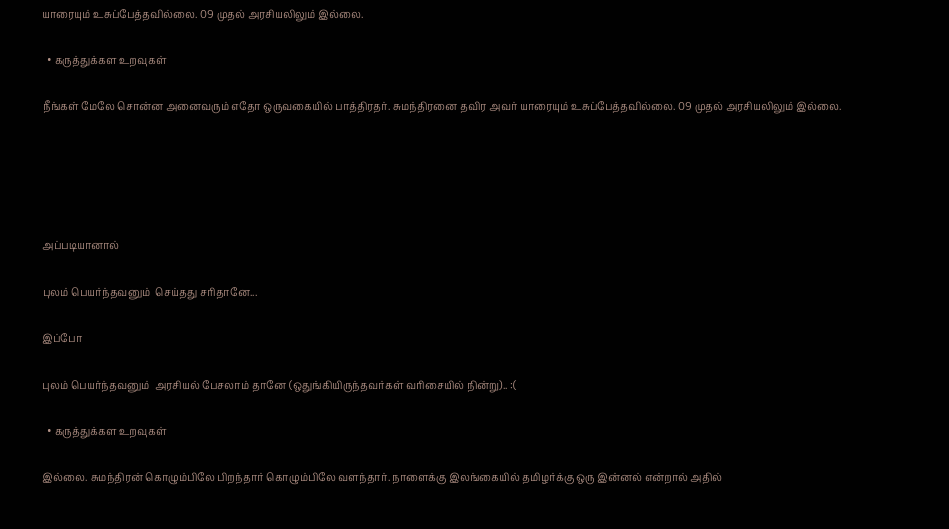யாரையும் உசுப்பேத்தவில்லை. 09 முதல் அரசியலிலும் இல்லை.

  • கருத்துக்கள உறவுகள்

நீங்கள் மேலே சொன்ன அனைவரும் எதோ ஒருவகையில் பாத்திரதர். சுமந்திரனை தவிர அவர் யாரையும் உசுப்பேத்தவில்லை. 09 முதல் அரசியலிலும் இல்லை.





அப்படியானால்

புலம் பெயர்ந்தவனும்  செய்தது சரிதானே...

இப்போ

புலம் பெயர்ந்தவனும்  அரசியல் பேசலாம் தானே (ஒதுங்கியிருந்தவர்கள் வரிசையில் நின்று).. :(

  • கருத்துக்கள உறவுகள்

இல்லை. சுமந்திரன் கொழும்பிலே பிறந்தார் கொழும்பிலே வளந்தார். நாளைக்கு இலங்கையில் தமிழர்க்கு ஒரு இன்னல் என்றால் அதில்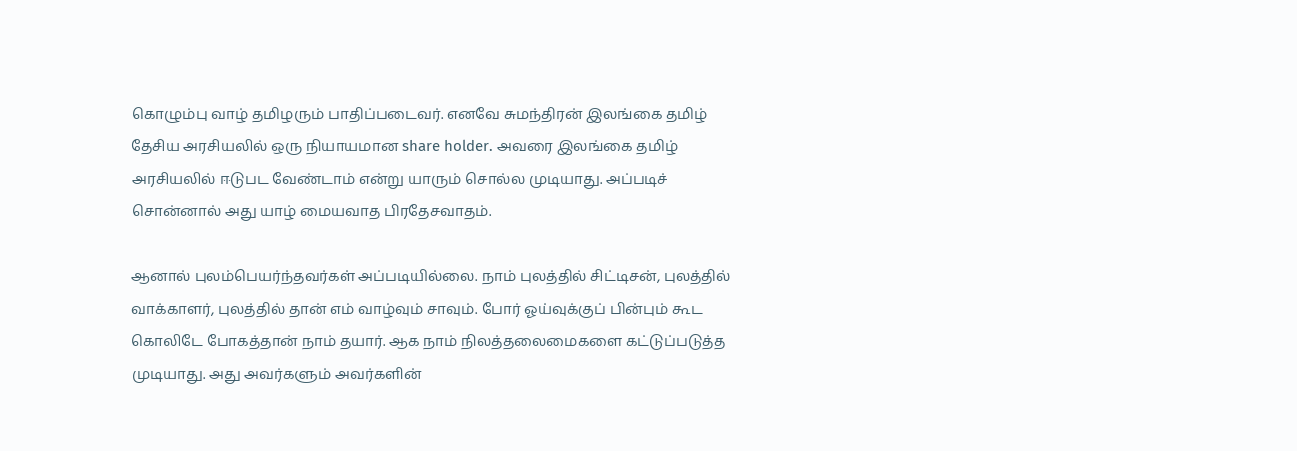கொழும்பு வாழ் தமிழரும் பாதிப்படைவர். எனவே சுமந்திரன் இலங்கை தமிழ் தேசிய அரசியலில் ஒரு நியாயமான share holder. அவரை இலங்கை தமிழ் அரசியலில் ஈடுபட வேண்டாம் என்று யாரும் சொல்ல முடியாது. அப்படிச் சொன்னால் அது யாழ் மையவாத பிரதேசவாதம்.

ஆனால் புலம்பெயர்ந்தவர்கள் அப்படியில்லை. நாம் புலத்தில் சிட்டிசன், புலத்தில் வாக்காளர், புலத்தில் தான் எம் வாழ்வும் சாவும். போர் ஓய்வுக்குப் பின்பும் கூட கொலிடே போகத்தான் நாம் தயார். ஆக நாம் நிலத்தலைமைகளை கட்டுப்படுத்த முடியாது. அது அவர்களும் அவர்களின்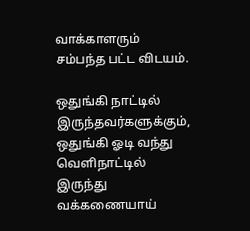வாக்காளரும் சம்பந்த பட்ட விடயம்.

ஒதுங்கி நாட்டில் இருந்தவர்களுக்கும், ஒதுங்கி ஓடி வந்து வெளிநாட்டில் இருந்து வக்கணையாய்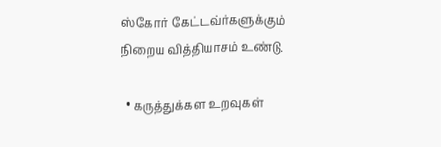ஸ்கோர் கேட்டவ்ர்களுக்கும் நிறைய வித்தியாசம் உண்டு.

  • கருத்துக்கள உறவுகள்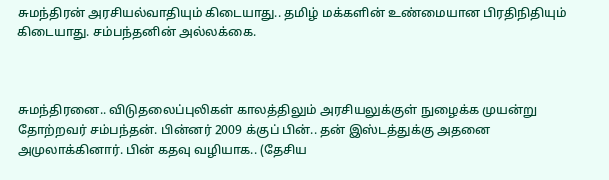சுமந்திரன் அரசியல்வாதியும் கிடையாது.. தமிழ் மக்களின் உண்மையான பிரதிநிதியும் கிடையாது. சம்பந்தனின் அல்லக்கை.



சுமந்திரனை.. விடுதலைப்புலிகள் காலத்திலும் அரசியலுக்குள் நுழைக்க முயன்று தோற்றவர் சம்பந்தன். பின்னர் 2009 க்குப் பின்.. தன் இஸ்டத்துக்கு அதனை அமுலாக்கினார். பின் கதவு வழியாக.. (தேசிய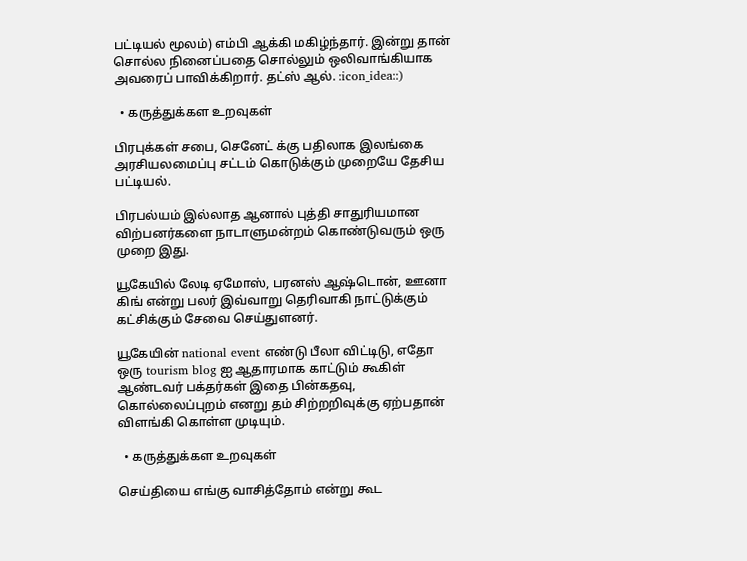பட்டியல் மூலம்) எம்பி ஆக்கி மகிழ்ந்தார். இன்று தான் சொல்ல நினைப்பதை சொல்லும் ஒலிவாங்கியாக அவரைப் பாவிக்கிறார். தட்ஸ் ஆல். :icon_idea::)

  • கருத்துக்கள உறவுகள்

பிரபுக்கள் சபை, செனேட் க்கு பதிலாக இலங்கை அரசியலமைப்பு சட்டம் கொடுக்கும் முறையே தேசிய பட்டியல்.

பிரபல்யம் இல்லாத ஆனால் புத்தி சாதுரியமான விற்பனர்களை நாடாளுமன்றம் கொண்டுவரும் ஒரு முறை இது.

யூகேயில் லேடி ஏமோஸ், பரனஸ் ஆஷ்டொன், ஊனா கிங் என்று பலர் இவ்வாறு தெரிவாகி நாட்டுக்கும் கட்சிக்கும் சேவை செய்துளனர்.

யூகேயின் national event எண்டு பீலா விட்டிடு, எதோ ஒரு tourism blog ஐ ஆதாரமாக காட்டும் கூகிள் ஆண்டவர் பக்தர்கள் இதை பின்கதவு, கொல்லைப்புறம் எனறு தம் சிற்றறிவுக்கு ஏற்பதான் விளங்கி கொள்ள முடியும்.

  • கருத்துக்கள உறவுகள்

செய்தியை எங்கு வாசித்தோம் என்று கூட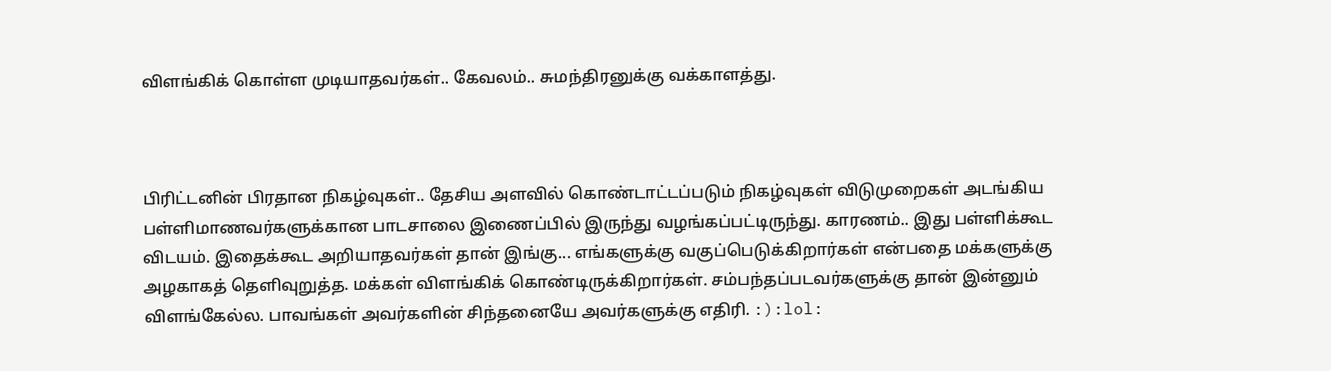விளங்கிக் கொள்ள முடியாதவர்கள்.. கேவலம்.. சுமந்திரனுக்கு வக்காளத்து.



பிரிட்டனின் பிரதான நிகழ்வுகள்.. தேசிய அளவில் கொண்டாட்டப்படும் நிகழ்வுகள் விடுமுறைகள் அடங்கிய பள்ளிமாணவர்களுக்கான பாடசாலை இணைப்பில் இருந்து வழங்கப்பட்டிருந்து. காரணம்.. இது பள்ளிக்கூட விடயம். இதைக்கூட அறியாதவர்கள் தான் இங்கு... எங்களுக்கு வகுப்பெடுக்கிறார்கள் என்பதை மக்களுக்கு அழகாகத் தெளிவுறுத்த. மக்கள் விளங்கிக் கொண்டிருக்கிறார்கள். சம்பந்தப்படவர்களுக்கு தான் இன்னும் விளங்கேல்ல. பாவங்கள் அவர்களின் சிந்தனையே அவர்களுக்கு எதிரி. :):lol: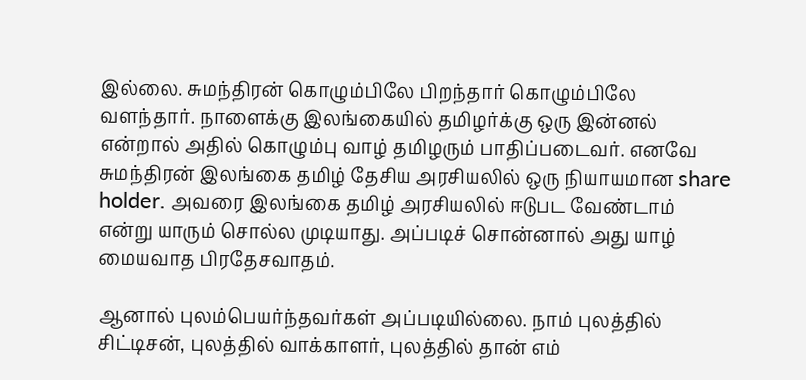இல்லை. சுமந்திரன் கொழும்பிலே பிறந்தார் கொழும்பிலே வளந்தார். நாளைக்கு இலங்கையில் தமிழர்க்கு ஒரு இன்னல் என்றால் அதில் கொழும்பு வாழ் தமிழரும் பாதிப்படைவர். எனவே சுமந்திரன் இலங்கை தமிழ் தேசிய அரசியலில் ஒரு நியாயமான share holder. அவரை இலங்கை தமிழ் அரசியலில் ஈடுபட வேண்டாம் என்று யாரும் சொல்ல முடியாது. அப்படிச் சொன்னால் அது யாழ் மையவாத பிரதேசவாதம்.

ஆனால் புலம்பெயர்ந்தவர்கள் அப்படியில்லை. நாம் புலத்தில் சிட்டிசன், புலத்தில் வாக்காளர், புலத்தில் தான் எம்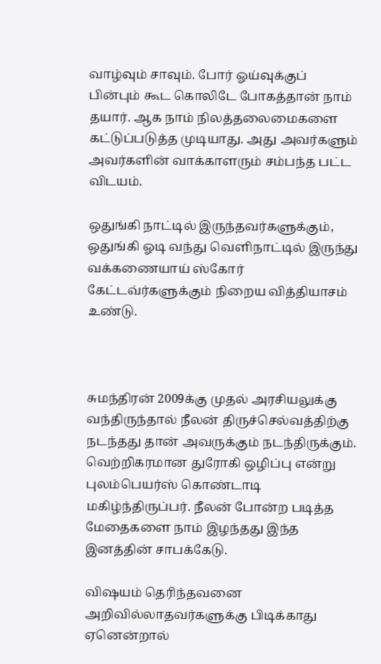வாழ்வும் சாவும். போர் ஓய்வுக்குப் பின்பும் கூட கொலிடே போகத்தான் நாம் தயார். ஆக நாம் நிலத்தலைமைகளை கட்டுப்படுத்த முடியாது. அது அவர்களும் அவர்களின் வாக்காளரும் சம்பந்த பட்ட விடயம்.

ஒதுங்கி நாட்டில் இருந்தவர்களுக்கும், ஒதுங்கி ஓடி வந்து வெளிநாட்டில் இருந்து வக்கணையாய் ஸ்கோர் கேட்டவ்ர்களுக்கும் நிறைய வித்தியாசம் உண்டு.



சுமந்திரன் 2009க்கு முதல் அரசியலுக்கு வந்திருந்தால் நீலன் திருச்செல்வத்திற்கு நடந்தது தான் அவருக்கும் நடந்திருக்கும். வெற்றிகரமான துரோகி ஒழிப்பு என்று புலம்பெயர்ஸ் கொண்டாடி மகிழ்ந்திருப்பர். நீலன் போன்ற படித்த மேதைகளை நாம் இழந்தது இந்த இனத்தின் சாபக்கேடு.

விஷயம் தெரிந்தவனை  அறிவில்லாதவர்களுக்கு பிடிக்காது ஏனென்றால்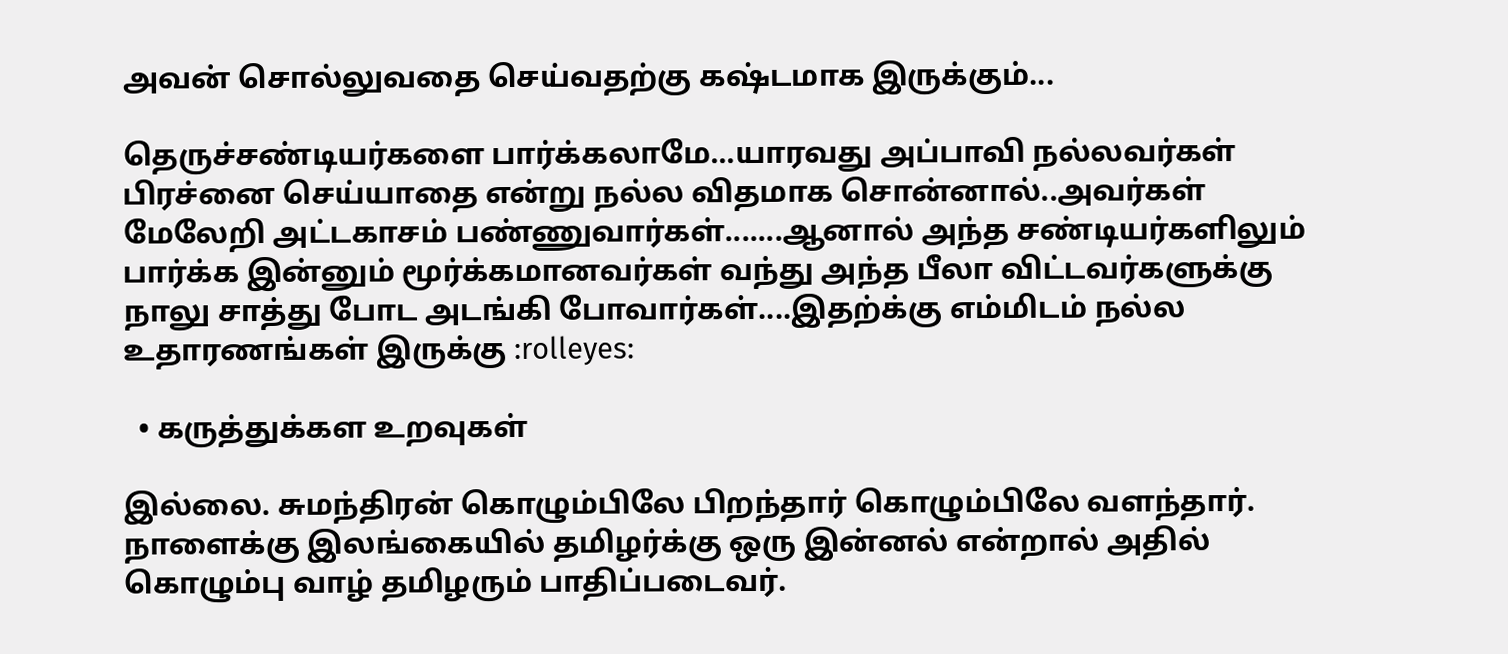அவன் சொல்லுவதை செய்வதற்கு கஷ்டமாக இருக்கும்...

தெருச்சண்டியர்களை பார்க்கலாமே...யாரவது அப்பாவி நல்லவர்கள் பிரச்னை செய்யாதை என்று நல்ல விதமாக சொன்னால்..அவர்கள் மேலேறி அட்டகாசம் பண்ணுவார்கள்.......ஆனால் அந்த சண்டியர்களிலும் பார்க்க இன்னும் மூர்க்கமானவர்கள் வந்து அந்த பீலா விட்டவர்களுக்கு நாலு சாத்து போட அடங்கி போவார்கள்....இதற்க்கு எம்மிடம் நல்ல உதாரணங்கள் இருக்கு :rolleyes:

  • கருத்துக்கள உறவுகள்

இல்லை. சுமந்திரன் கொழும்பிலே பிறந்தார் கொழும்பிலே வளந்தார். நாளைக்கு இலங்கையில் தமிழர்க்கு ஒரு இன்னல் என்றால் அதில் கொழும்பு வாழ் தமிழரும் பாதிப்படைவர்.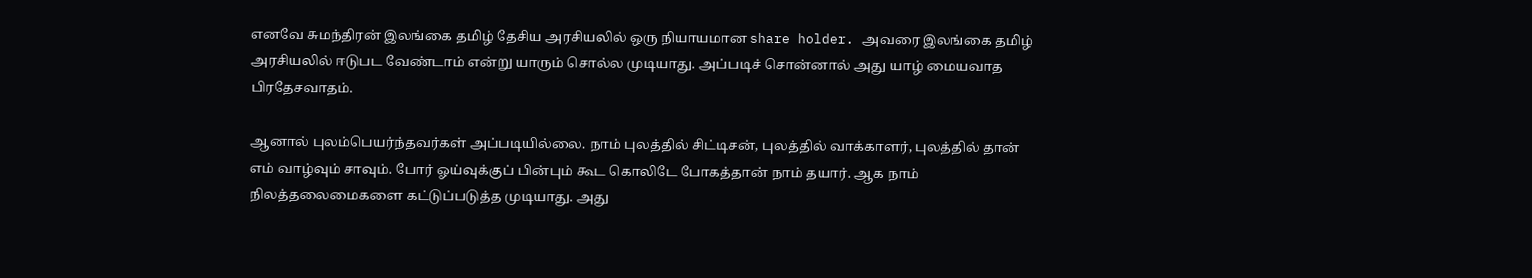எனவே சுமந்திரன் இலங்கை தமிழ் தேசிய அரசியலில் ஒரு நியாயமான share holder. அவரை இலங்கை தமிழ் அரசியலில் ஈடுபட வேண்டாம் என்று யாரும் சொல்ல முடியாது. அப்படிச் சொன்னால் அது யாழ் மையவாத பிரதேசவாதம்.

ஆனால் புலம்பெயர்ந்தவர்கள் அப்படியில்லை. நாம் புலத்தில் சிட்டிசன், புலத்தில் வாக்காளர், புலத்தில் தான் எம் வாழ்வும் சாவும். போர் ஓய்வுக்குப் பின்பும் கூட கொலிடே போகத்தான் நாம் தயார். ஆக நாம் நிலத்தலைமைகளை கட்டுப்படுத்த முடியாது. அது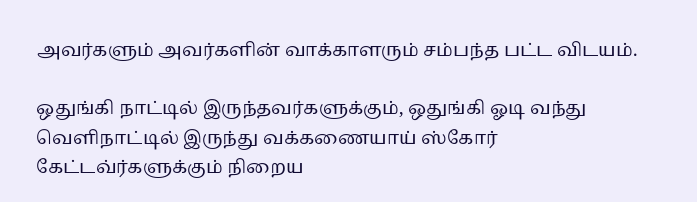அவர்களும் அவர்களின் வாக்காளரும் சம்பந்த பட்ட விடயம்.

ஒதுங்கி நாட்டில் இருந்தவர்களுக்கும், ஒதுங்கி ஓடி வந்து வெளிநாட்டில் இருந்து வக்கணையாய் ஸ்கோர் கேட்டவ்ர்களுக்கும் நிறைய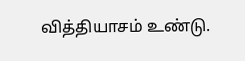வித்தியாசம் உண்டு.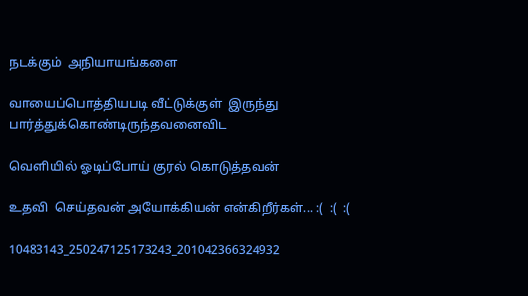நடக்கும்  அநியாயங்களை

வாயைப்பொத்தியபடி வீட்டுக்குள்  இருந்து பார்த்துக்கொண்டிருந்தவனைவிட

வெளியில் ஓடிப்போய் குரல் கொடுத்தவன்

உதவி  செய்தவன் அயோக்கியன் என்கிறீர்கள்... :(  :(  :(

10483143_250247125173243_201042366324932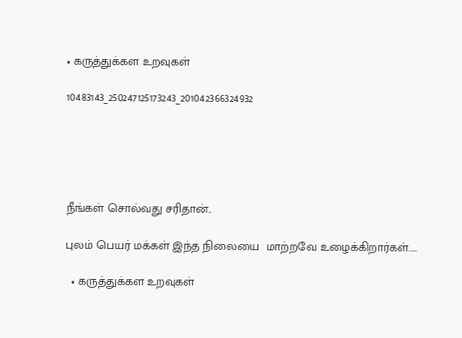• கருத்துக்கள உறவுகள்

10483143_250247125173243_201042366324932





நீங்கள் சொல்வது சரிதான்..

புலம் பெயர் மக்கள் இந்த நிலையை  மாற்றவே உழைக்கிறார்கள்.....

  • கருத்துக்கள உறவுகள்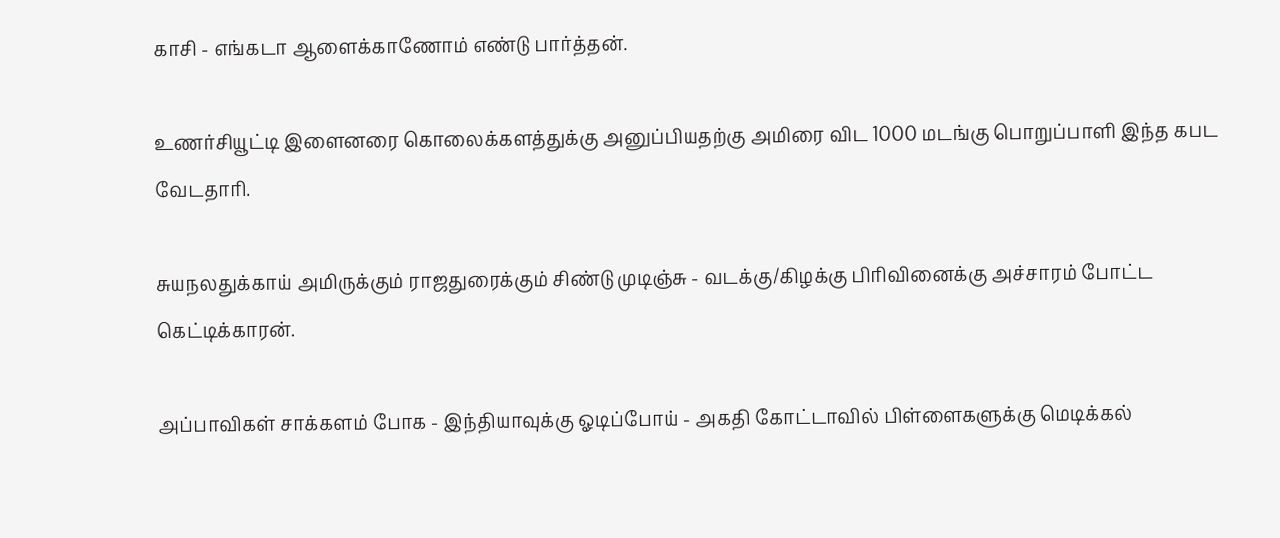காசி - எங்கடா ஆளைக்காணோம் எண்டு பார்த்தன்.

உணர்சியூட்டி இளைனரை கொலைக்களத்துக்கு அனுப்பியதற்கு அமிரை விட 1000 மடங்கு பொறுப்பாளி இந்த கபட வேடதாரி.

சுயநலதுக்காய் அமிருக்கும் ராஜதுரைக்கும் சிண்டு முடிஞ்சு - வடக்கு/கிழக்கு பிரிவினைக்கு அச்சாரம் போட்ட கெட்டிக்காரன்.

அப்பாவிகள் சாக்களம் போக - இந்தியாவுக்கு ஓடிப்போய் - அகதி கோட்டாவில் பிள்ளைகளுக்கு மெடிக்கல்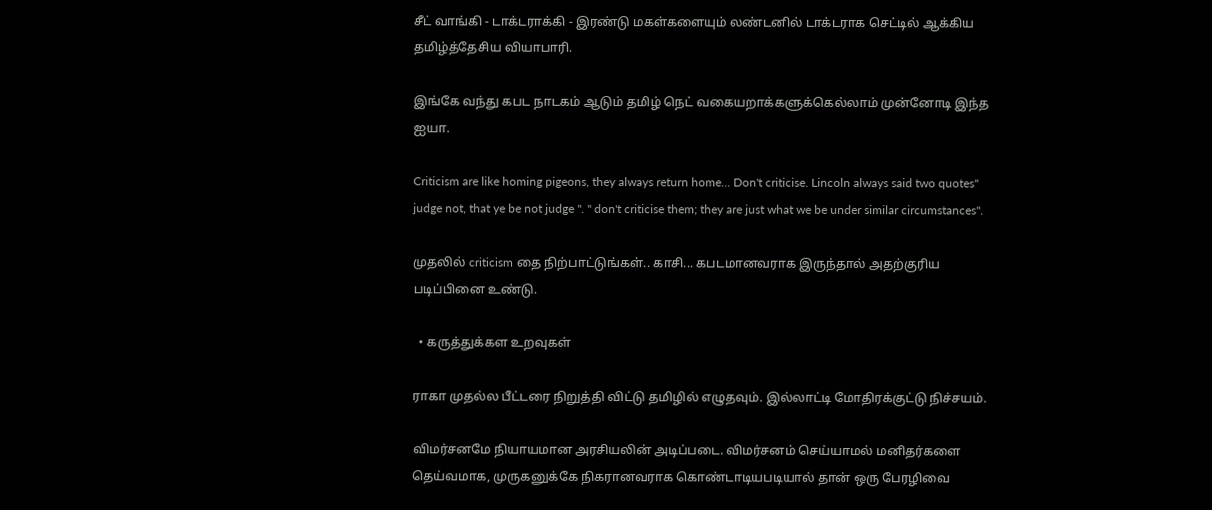சீட் வாங்கி - டாக்டராக்கி - இரண்டு மகள்களையும் லண்டனில் டாக்டராக செட்டில் ஆக்கிய தமிழ்த்தேசிய வியாபாரி.

இங்கே வந்து கபட நாடகம் ஆடும் தமிழ் நெட் வகையறாக்களுக்கெல்லாம் முன்னோடி இந்த ஐயா.

Criticism are like homing pigeons, they always return home... Don't criticise. Lincoln always said two quotes" judge not, that ye be not judge ". " don't criticise them; they are just what we be under similar circumstances".

முதலில் criticism தை நிற்பாட்டுங்கள்.. காசி... கபடமானவராக இருந்தால் அதற்குரிய படிப்பினை உண்டு.

  • கருத்துக்கள உறவுகள்

ராகா முதல்ல பீட்டரை நிறுத்தி விட்டு தமிழில் எழுதவும். இல்லாட்டி மோதிரக்குட்டு நிச்சயம்.

விமர்சனமே நியாயமான அரசியலின் அடிப்படை. விமர்சனம் செய்யாமல் மனிதர்களை தெய்வமாக, முருகனுக்கே நிகரானவராக கொண்டாடியபடியால் தான் ஒரு பேரழிவை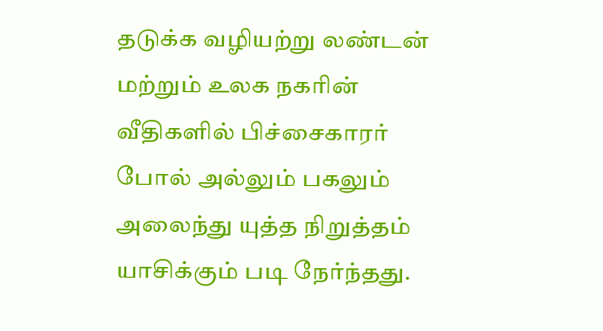தடுக்க வழியற்று லண்டன் மற்றும் உலக நகரின் வீதிகளில் பிச்சைகாரர் போல் அல்லும் பகலும் அலைந்து யுத்த நிறுத்தம் யாசிக்கும் படி நேர்ந்தது.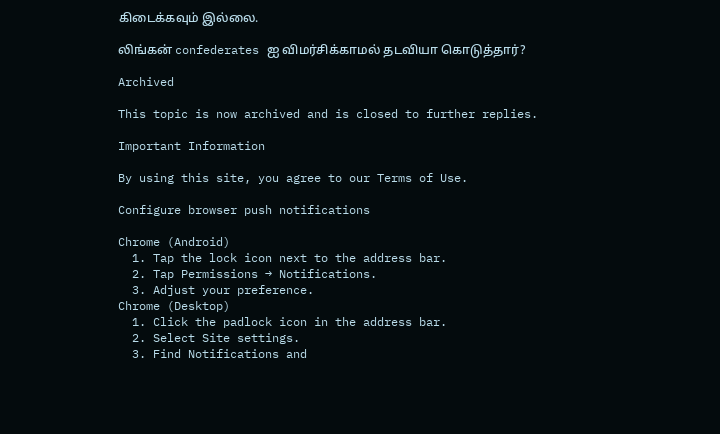கிடைக்கவும் இல்லை.

லிங்கன் confederates ஐ விமர்சிக்காமல் தடவியா கொடுத்தார்?

Archived

This topic is now archived and is closed to further replies.

Important Information

By using this site, you agree to our Terms of Use.

Configure browser push notifications

Chrome (Android)
  1. Tap the lock icon next to the address bar.
  2. Tap Permissions → Notifications.
  3. Adjust your preference.
Chrome (Desktop)
  1. Click the padlock icon in the address bar.
  2. Select Site settings.
  3. Find Notifications and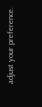adjust your preference.